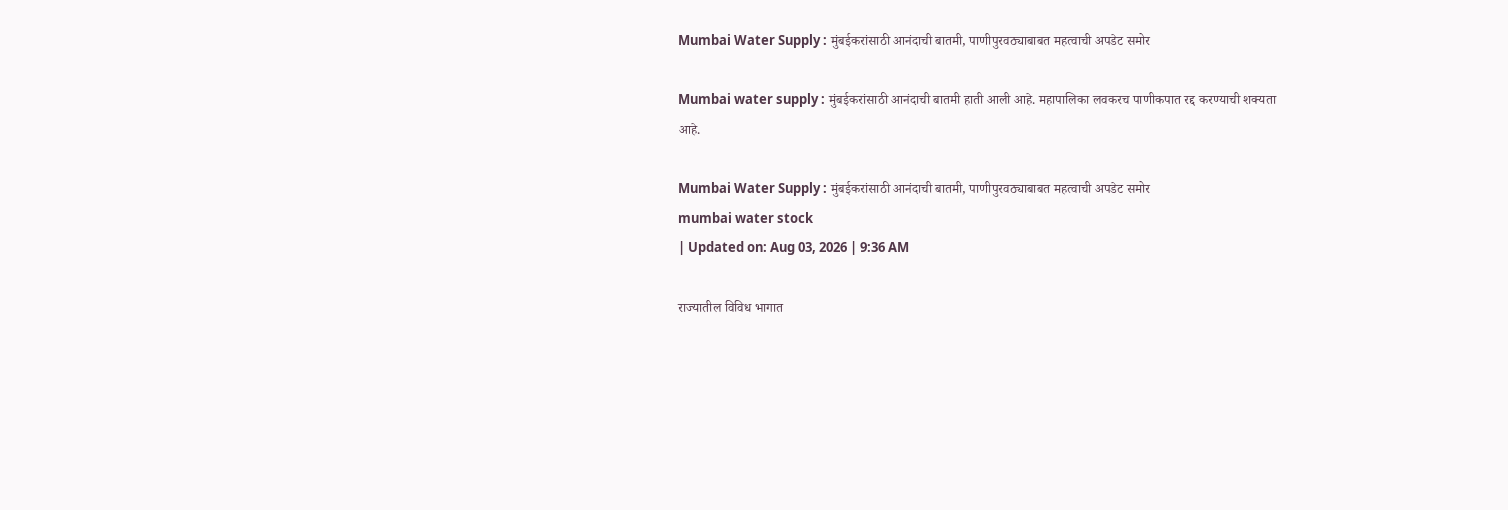Mumbai Water Supply : मुंबईकरांसाठी आनंदाची बातमी, पाणीपुरवठ्याबाबत महत्वाची अपडेट समोर

Mumbai water supply : मुंबईकरांसाठी आनंदाची बातमी हाती आली आहे. महापालिका लवकरच पाणीकपात रद्द करण्याची शक्यता आहे.

Mumbai Water Supply : मुंबईकरांसाठी आनंदाची बातमी, पाणीपुरवठ्याबाबत महत्वाची अपडेट समोर
mumbai water stock
| Updated on: Aug 03, 2026 | 9:36 AM

राज्यातील विविध भागात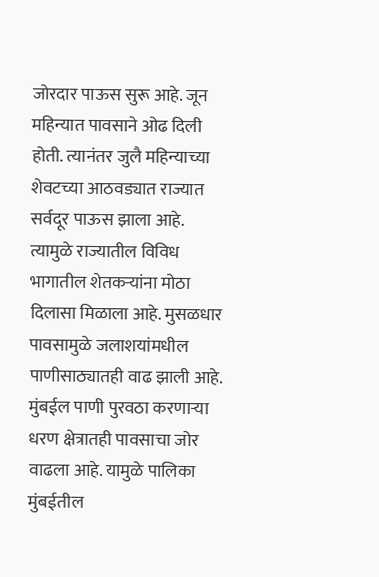जोरदार पाऊस सुरू आहे. जून महिन्यात पावसाने ओढ दिली होती. त्यानंतर जुलै महिन्याच्या शेवटच्या आठवड्यात राज्यात सर्वदूर पाऊस झाला आहे. त्यामुळे राज्यातील विविध भागातील शेतकऱ्यांना मोठा दिलासा मिळाला आहे. मुसळधार पावसामुळे जलाशयांमधील पाणीसाठ्यातही वाढ झाली आहे. मुंबईल पाणी पुरवठा करणाऱ्या धरण क्षेत्रातही पावसाचा जोर वाढला आहे. यामुळे पालिका मुंबईतील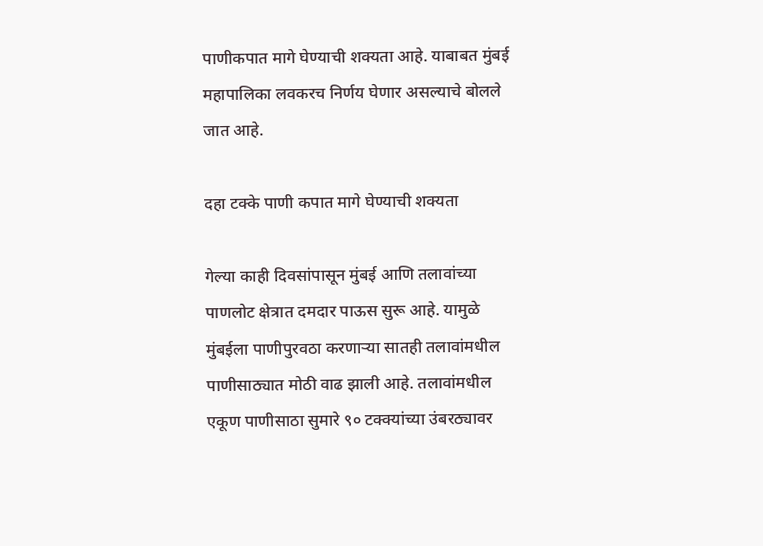पाणीकपात मागे घेण्याची शक्यता आहे. याबाबत मुंबई महापालिका लवकरच निर्णय घेणार असल्याचे बोलले जात आहे.

दहा टक्के पाणी कपात मागे घेण्याची शक्यता

गेल्या काही दिवसांपासून मुंबई आणि तलावांच्या पाणलोट क्षेत्रात दमदार पाऊस सुरू आहे. यामुळे मुंबईला पाणीपुरवठा करणाऱ्या सातही तलावांमधील पाणीसाठ्यात मोठी वाढ झाली आहे. तलावांमधील एकूण पाणीसाठा सुमारे ९० टक्क्यांच्या उंबरठ्यावर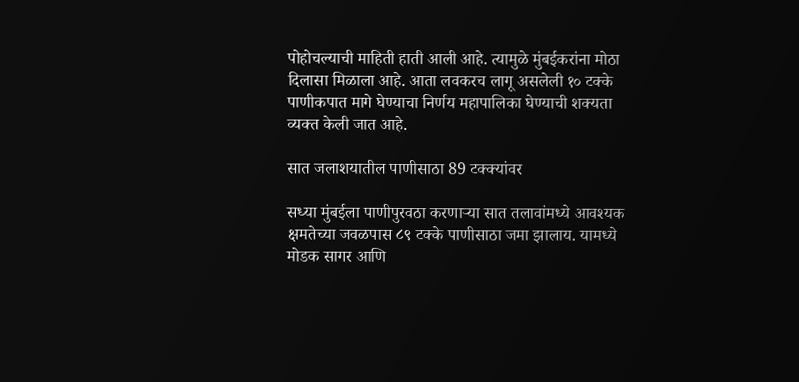पोहोचल्याची माहिती हाती आली आहे. त्यामुळे मुंबईकरांना मोठा दिलासा मिळाला आहे. आता लवकरच लागू असलेली १० टक्के पाणीकपात मागे घेण्याचा निर्णय महापालिका घेण्याची शक्यता व्यक्त केली जात आहे.

सात जलाशयातील पाणीसाठा 89 टक्क्यांवर

सध्या मुंबईला पाणीपुरवठा करणाऱ्या सात तलावांमध्ये आवश्यक क्षमतेच्या जवळपास ८९ टक्के पाणीसाठा जमा झालाय. यामध्ये मोडक सागर आणि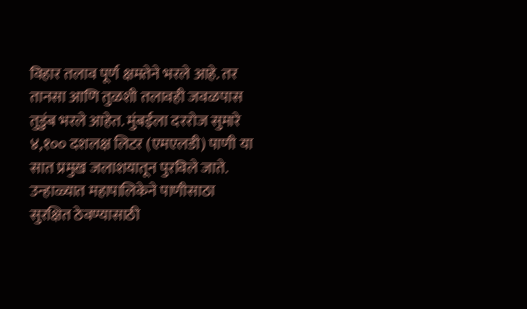विहार तलाव पूर्ण क्षमतेने भरले आहे. तर तानसा आणि तुळशी तलावही जवळपास तुडुंब भरले आहेत. मुंबईला दररोज सुमारे ४,१०० दशलक्ष लिटर (एमएलडी) पाणी या सात प्रमुख जलाशयातून पुरविले जाते. उन्हाळ्यात महापालिकेने पाणीसाठा सुरक्षित ठेवण्यासाठी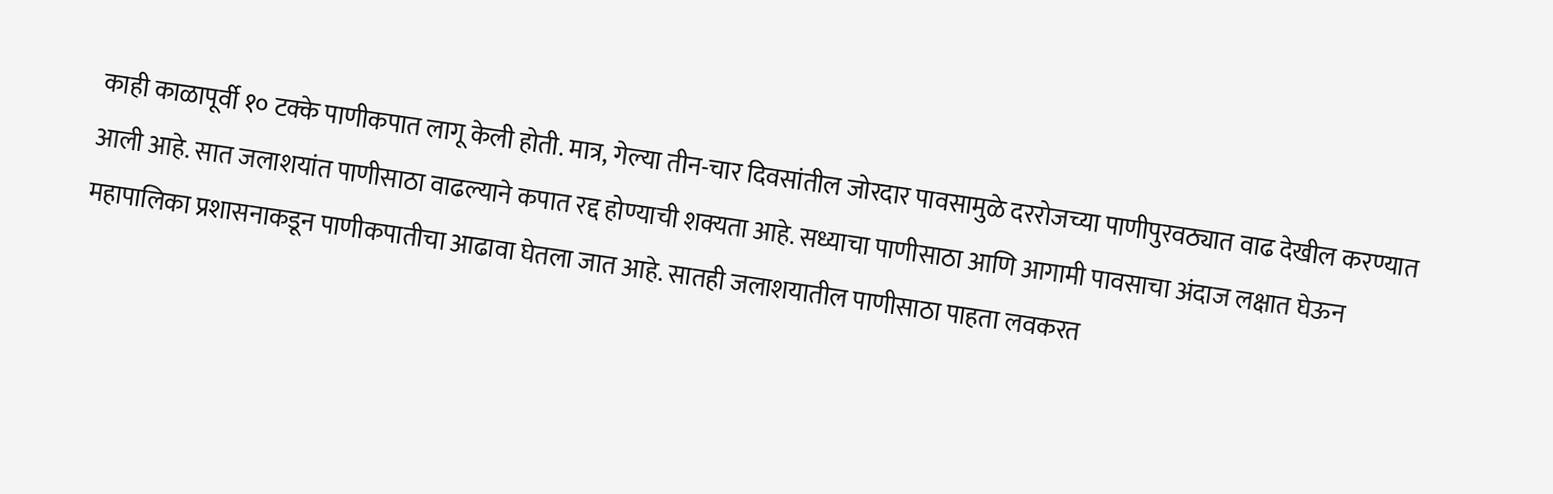काही काळापूर्वी १० टक्के पाणीकपात लागू केली होती. मात्र, गेल्या तीन-चार दिवसांतील जोरदार पावसामुळे दररोजच्या पाणीपुरवठ्यात वाढ देखील करण्यात आली आहे. सात जलाशयांत पाणीसाठा वाढल्याने कपात रद्द होण्याची शक्यता आहे. सध्याचा पाणीसाठा आणि आगामी पावसाचा अंदाज लक्षात घेऊन महापालिका प्रशासनाकडून पाणीकपातीचा आढावा घेतला जात आहे. सातही जलाशयातील पाणीसाठा पाहता लवकरत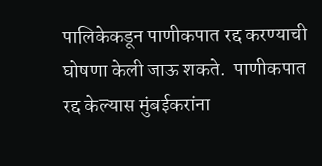पालिकेकडून पाणीकपात रद्द करण्याची घोषणा केली जाऊ शकते.  पाणीकपात रद्द केल्यास मुंबईकरांना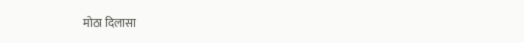मोठा दिलासा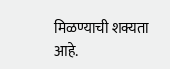मिळण्याची शक्यता आहे.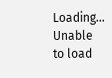Loading...
Unable to load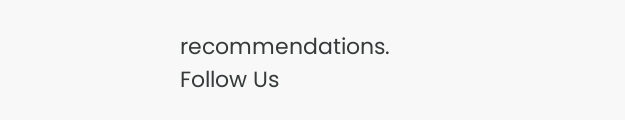recommendations.
Follow Us